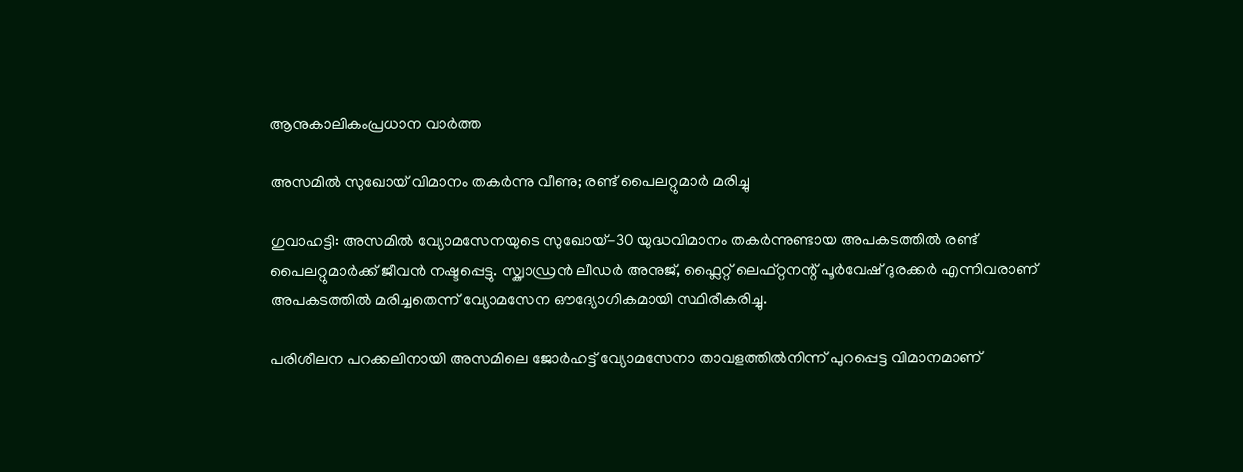ആനുകാലികംപ്രധാന വാർത്ത

അസമിൽ സുഖോയ് വിമാനം തകർന്നു വീണു; രണ്ട് പൈലറ്റുമാർ മരിച്ചു

ഗുവാഹട്ടി: അസമിൽ വ്യോമസേനയുടെ സുഖോയ്-30 യുദ്ധവിമാനം തകർന്നുണ്ടായ അപകടത്തിൽ രണ്ട് പൈലറ്റുമാർക്ക് ജീവൻ നഷ്ടപ്പെട്ടു. സ്ക്വാഡ്രൻ ലീഡർ അനുജ്, ഫ്ലൈറ്റ് ലെഫ്റ്റനന്റ് പൂർവേഷ് ദുരക്കർ എന്നിവരാണ് അപകടത്തിൽ മരിച്ചതെന്ന് വ്യോമസേന ഔദ്യോഗികമായി സ്ഥിരീകരിച്ചു.

പരിശീലന പറക്കലിനായി അസമിലെ ജോർഹട്ട് വ്യോമസേനാ താവളത്തിൽനിന്ന് പുറപ്പെട്ട വിമാനമാണ്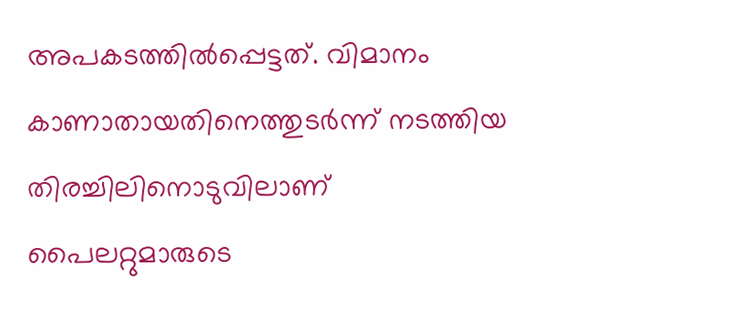അപകടത്തിൽപ്പെട്ടത്. വിമാനം കാണാതായതിനെത്തുടർന്ന് നടത്തിയ തിരച്ചിലിനൊടുവിലാണ് പൈലറ്റുമാരുടെ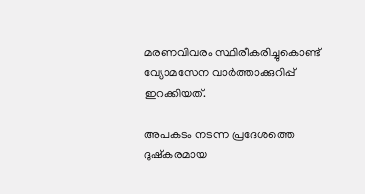മരണവിവരം സ്ഥിരീകരിച്ചുകൊണ്ട് വ്യോമസേന വാർത്താക്കുറിപ്പ് ഇറക്കിയത്.

അപകടം നടന്ന പ്രദേശത്തെ ദുഷ്കരമായ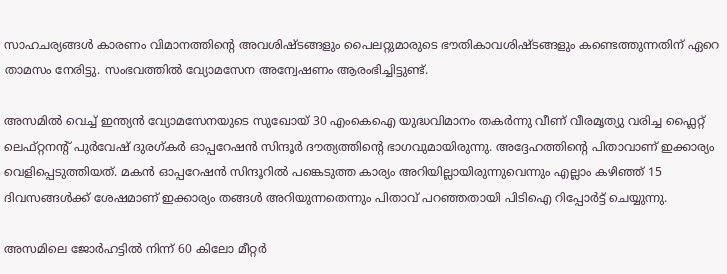സാഹചര്യങ്ങൾ കാരണം വിമാനത്തിന്റെ അവശിഷ്ടങ്ങളും പൈലറ്റുമാരുടെ ഭൗതികാവശിഷ്ടങ്ങളും കണ്ടെത്തുന്നതിന് ഏറെ താമസം നേരിട്ടു. സംഭവത്തിൽ വ്യോമസേന അന്വേഷണം ആരംഭിച്ചിട്ടുണ്ട്.

അസമിൽ വെച്ച് ഇന്ത്യൻ വ്യോമസേനയുടെ സുഖോയ് 30 എംകെഐ യുദ്ധവിമാനം തകർന്നു വീണ് വീരമൃത്യു വരിച്ച ഫ്ലൈറ്റ് ലെഫ്റ്റനന്റ് പുർവേഷ് ദുരഗ്കർ ഓപ്പറേഷൻ സിന്ദൂർ ദൗത്യത്തിന്റെ ഭാഗവുമായിരുന്നു. അദ്ദേഹത്തിന്റെ പിതാവാണ് ഇക്കാര്യം വെളിപ്പെടുത്തിയത്. മകൻ ഓപ്പറേഷൻ സിന്ദൂറിൽ പങ്കെടുത്ത കാര്യം അറിയില്ലായിരുന്നുവെന്നും എല്ലാം കഴിഞ്ഞ് 15 ദിവസങ്ങൾക്ക് ശേഷമാണ് ഇക്കാര്യം തങ്ങൾ അറിയുന്നതെന്നും പിതാവ് പറഞ്ഞതായി പിടിഐ റിപ്പോർട്ട് ചെയ്യുന്നു.

അസമിലെ ജോർഹട്ടിൽ നിന്ന് 60 കിലോ മീറ്റർ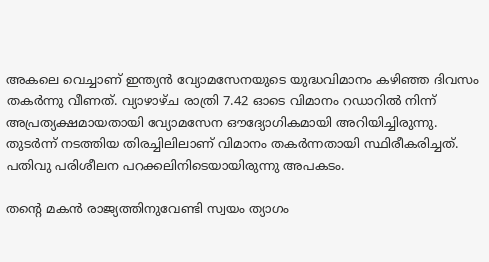അകലെ വെച്ചാണ് ഇന്ത്യൻ വ്യോമസേനയുടെ യുദ്ധവിമാനം കഴിഞ്ഞ ദിവസം തകർന്നു വീണത്. വ്യാഴാഴ്ച രാത്രി 7.42 ഓടെ വിമാനം റഡാറിൽ നിന്ന് അപ്രത്യക്ഷമായതായി വ്യോമസേന ഔദ്യോഗികമായി അറിയിച്ചിരുന്നു. തുടർന്ന് നടത്തിയ തിരച്ചിലിലാണ് വിമാനം തകർന്നതായി സ്ഥിരീകരിച്ചത്. പതിവു പരിശീലന പറക്കലിനിടെയായിരുന്നു അപകടം.

തന്റെ മകൻ രാജ്യത്തിനുവേണ്ടി സ്വയം ത്യാഗം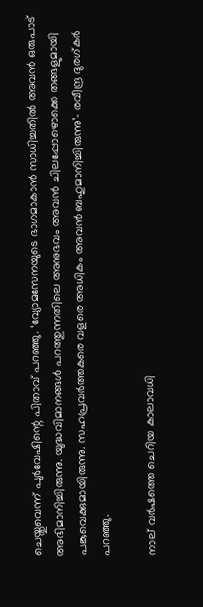ചെയ്തുവെന്ന് പുർവേഷിന്റെ പിതാവ് പറഞ്ഞു. ‘വ്യോമസേനയുടെ ഭാഗമാകാൻ സാധിച്ചതിൽ അവൻ ഒരുപാട് അഭിമാനിച്ചിരുന്നു. യുദ്ധവിമാനങ്ങൾ പറത്തുന്നതിലെ അനുഭവം അവൻ ചിലപ്പോഴൊക്കെ തങ്ങളുമായി പങ്കുവെക്കുമായിരുന്നു. സഹപ്രവർത്തകരെ വളരെ അധികം അവൻ ബഹുമാനിച്ചിരുന്നു’- രവീന്ദ്ര ദുരഗ്കർ പറഞ്ഞു.

നാല് വർഷത്തെ ചെറിയ കാലാവധി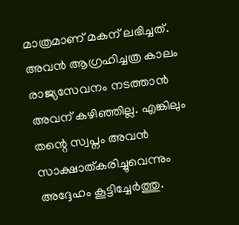മാത്രമാണ് മകന് ലഭിച്ചത്. അവൻ ആഗ്രഹിച്ചത്ര കാലം രാജ്യസേവനം നടത്താൻ അവന് കഴിഞ്ഞില്ല. എങ്കിലും തന്റെ സ്വപ്നം അവൻ സാക്ഷാത്കരിച്ചുവെന്നും അദ്ദേഹം കൂട്ടിച്ചേർത്തു.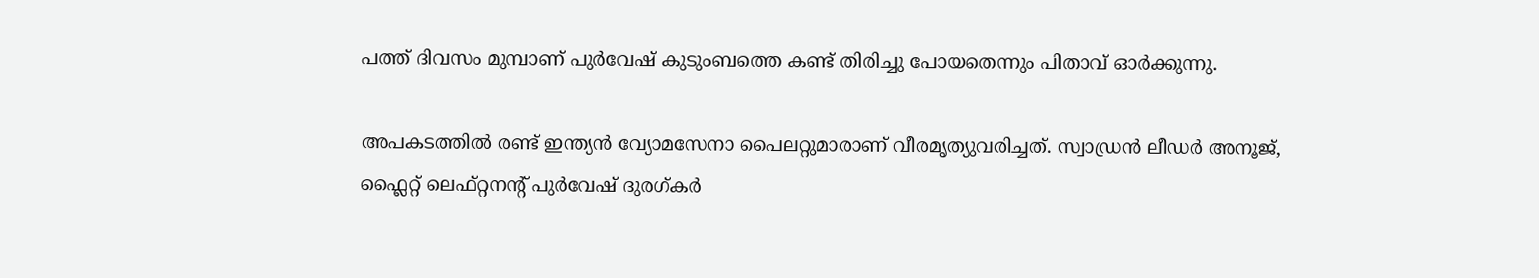പത്ത് ദിവസം മുമ്പാണ് പുർവേഷ് കുടുംബത്തെ കണ്ട് തിരിച്ചു പോയതെന്നും പിതാവ് ഓർക്കുന്നു.

അപകടത്തിൽ രണ്ട് ഇന്ത്യൻ വ്യോമസേനാ പൈലറ്റുമാരാണ് വീരമൃത്യുവരിച്ചത്. സ്വാഡ്രൻ ലീഡർ അനൂജ്, ഫ്ലൈറ്റ് ലെഫ്റ്റനന്റ് പുർവേഷ് ദുരഗ്കർ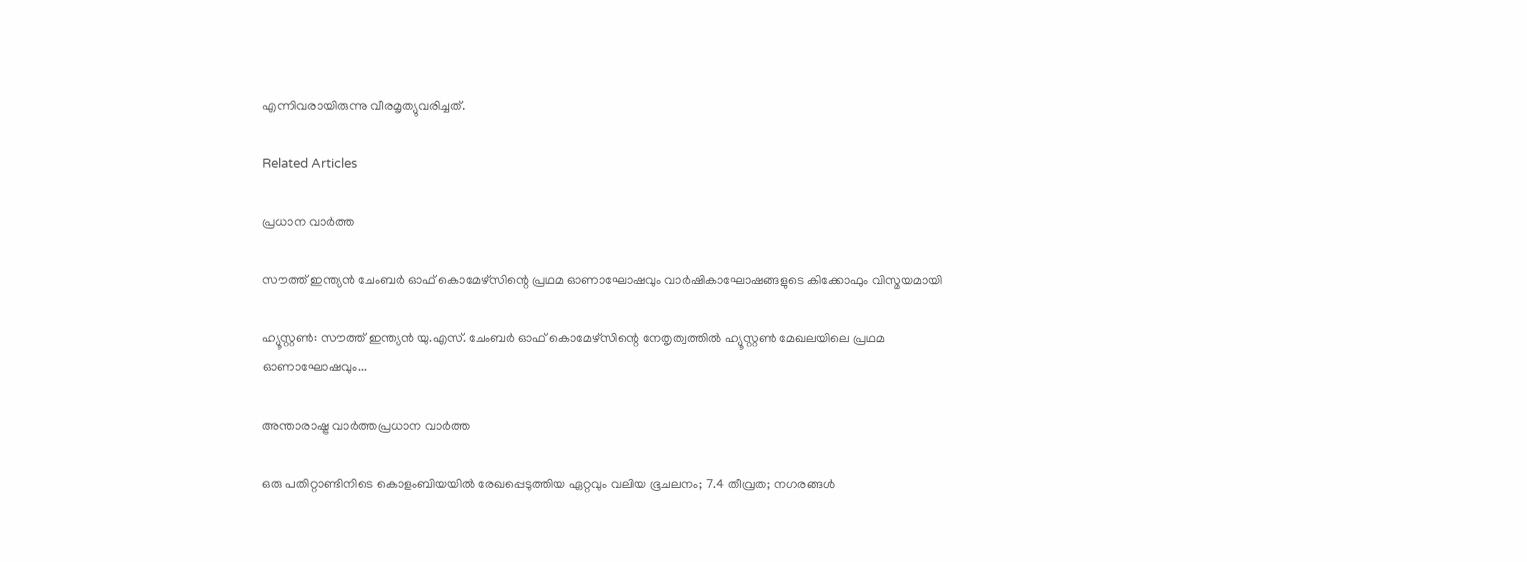എന്നിവരായിരുന്നു വീരമൃത്യുവരിച്ചത്.

Related Articles

പ്രധാന വാർത്ത

സൗത്ത് ഇന്ത്യന്‍ ചേംബര്‍ ഓഫ് കൊമേഴ്സിന്റെ പ്രഥമ ഓണാഘോഷവും വാര്‍ഷികാഘോഷങ്ങളുടെ കിക്കോഫും വിസ്മയമായി

ഹ്യൂസ്റ്റണ്‍: സൗത്ത് ഇന്ത്യന്‍ യു.എസ്. ചേംബര്‍ ഓഫ് കൊമേഴ്സിന്റെ നേതൃത്വത്തില്‍ ഹ്യൂസ്റ്റണ്‍ മേഖലയിലെ പ്രഥമ ഓണാഘോഷവും...

അന്താരാഷ്ട്ര വാർത്തപ്രധാന വാർത്ത

ഒരു പതിറ്റാണ്ടിനിടെ കൊളംബിയയില്‍ രേഖപ്പെടുത്തിയ ഏറ്റവും വലിയ ഭൂചലനം; 7.4 തീവ്രത; നഗരങ്ങള്‍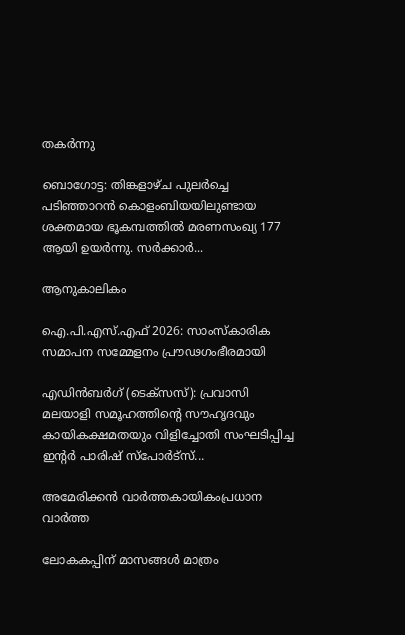തകര്‍ന്നു

ബൊഗോട്ട: തിങ്കളാഴ്ച പുലര്‍ച്ചെ പടിഞ്ഞാറന്‍ കൊളംബിയയിലുണ്ടായ ശക്തമായ ഭൂകമ്പത്തില്‍ മരണസംഖ്യ 177 ആയി ഉയര്‍ന്നു. സര്‍ക്കാര്‍...

ആനുകാലികം

ഐ.പി.എസ്.എഫ് 2026: സാംസ്കാരിക സമാപന സമ്മേളനം പ്രൗഢഗംഭീരമായി

എഡിൻബർഗ് (ടെക്സസ്): പ്രവാസി മലയാളി സമൂഹത്തിന്റെ സൗഹൃദവും കായികക്ഷമതയും വിളിച്ചോതി സംഘടിപ്പിച്ച ഇന്റർ പാരിഷ് സ്പോർട്സ്...

അമേരിക്കൻ വാർത്തകായികംപ്രധാന വാർത്ത

ലോകകപ്പിന് മാസങ്ങൾ മാത്രം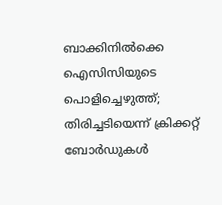ബാക്കിനിൽക്കെ ഐസിസിയുടെ പൊളിച്ചെഴുത്ത്; തിരിച്ചടിയെന്ന് ക്രിക്കറ്റ് ബോർഡുകൾ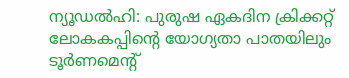ന്യൂഡൽഹി: പുരുഷ ഏകദിന ക്രിക്കറ്റ് ലോകകപ്പിന്റെ യോഗ്യതാ പാതയിലും ടൂർണമെന്റ്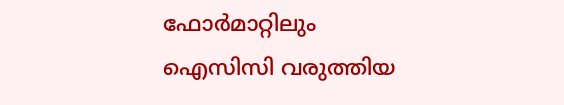ഫോർമാറ്റിലും ഐസിസി വരുത്തിയ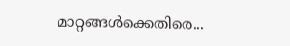മാറ്റങ്ങൾക്കെതിരെ...